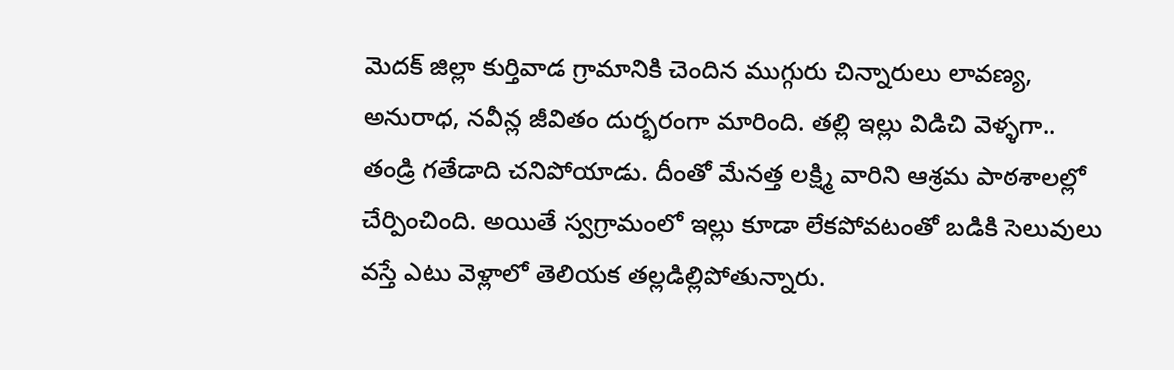మెదక్ జిల్లా కుర్తివాడ గ్రామానికి చెందిన ముగ్గురు చిన్నారులు లావణ్య, అనురాధ, నవీన్ల జీవితం దుర్భరంగా మారింది. తల్లి ఇల్లు విడిచి వెళ్ళగా.. తండ్రి గతేడాది చనిపోయాడు. దీంతో మేనత్త లక్ష్మి వారిని ఆశ్రమ పాఠశాలల్లో చేర్పించింది. అయితే స్వగ్రామంలో ఇల్లు కూడా లేకపోవటంతో బడికి సెలువులు వస్తే ఎటు వెళ్లాలో తెలియక తల్లడిల్లిపోతున్నారు.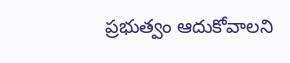ప్రభుత్వం ఆదుకోవాలని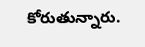కోరుతున్నారు.